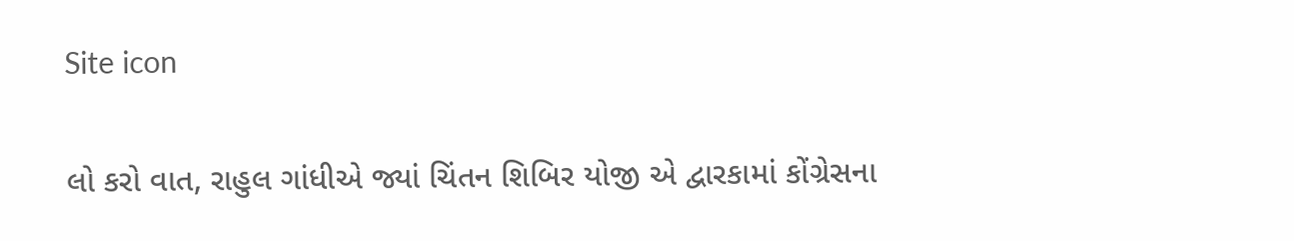Site icon

લો કરો વાત, રાહુલ ગાંધીએ જ્યાં ચિંતન શિબિર યોજી એ દ્વારકામાં કોંગ્રેસના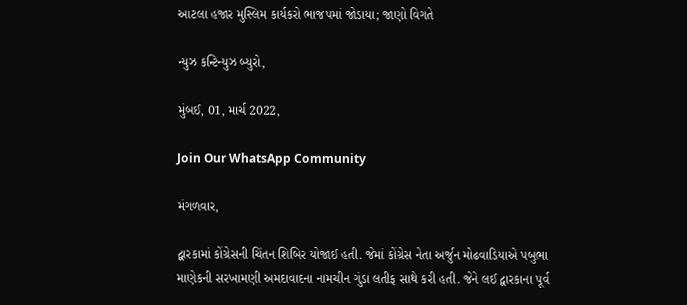આટલા હજાર મુસ્લિમ કાર્યકરો ભાજપમાં જોડાયા; જાણો વિગતે

ન્યુઝ કન્ટિન્યુઝ બ્યુરો,

મુંબઈ, 01, માર્ચ 2022,

Join Our WhatsApp Community

મંગળવાર,

દ્વારકામાં કોંગ્રેસની ચિંતન શિબિર યોજાઈ હતી. જેમાં કોંગ્રેસ નેતા અર્જુન મોઢવાડિયાએ પબુભા માણેકની સરખામણી અમદાવાદના નામચીન ગુંડા લતીફ સાથે કરી હતી. જેને લઈ દ્વારકાના પૂર્વ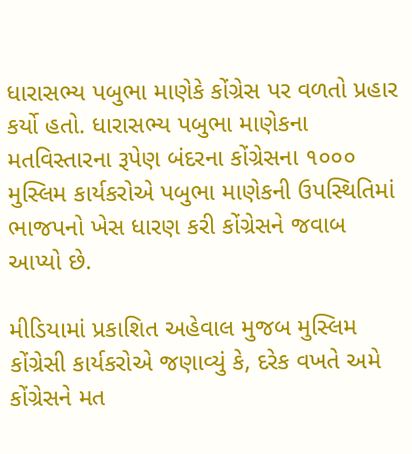ધારાસભ્ય પબુભા માણેકે કોંગ્રેસ પર વળતો પ્રહાર કર્યો હતો. ધારાસભ્ય પબુભા માણેકના મતવિસ્તારના રૂપેણ બંદરના કોંગ્રેસના ૧૦૦૦ મુસ્લિમ કાર્યકરોએ પબુભા માણેકની ઉપસ્થિતિમાં ભાજપનો ખેસ ધારણ કરી કોંગ્રેસને જવાબ આપ્યો છે.

મીડિયામાં પ્રકાશિત અહેવાલ મુજબ મુસ્લિમ કોંગ્રેસી કાર્યકરોએ જણાવ્યું કે, દરેક વખતે અમે કોંગ્રેસને મત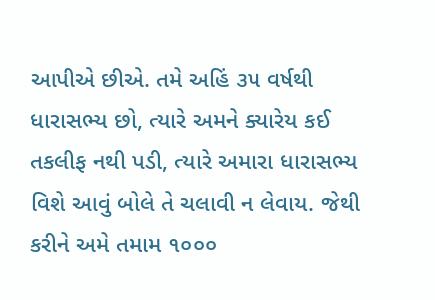આપીએ છીએ. તમે અહિં ૩૫ વર્ષથી ધારાસભ્ય છો, ત્યારે અમને ક્યારેય કઈ તકલીફ નથી પડી, ત્યારે અમારા ધારાસભ્ય વિશે આવું બોલે તે ચલાવી ન લેવાય. જેથી કરીને અમે તમામ ૧૦૦૦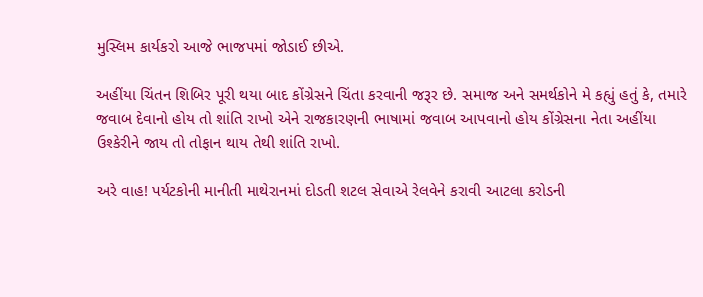મુસ્લિમ કાર્યકરો આજે ભાજપમાં જોડાઈ છીએ.

અહીંયા ચિંતન શિબિર પૂરી થયા બાદ કોંગ્રેસને ચિંતા કરવાની જરૂર છે. સમાજ અને સમર્થકોને મે કહ્યું હતું કે, તમારે જવાબ દેવાનો હોય તો શાંતિ રાખો એને રાજકારણની ભાષામાં જવાબ આપવાનો હોય કોંગ્રેસના નેતા અહીંયા ઉશ્કેરીને જાય તો તોફાન થાય તેથી શાંતિ રાખો.

અરે વાહ! પર્યટકોની માનીતી માથેરાનમાં દોડતી શટલ સેવાએ રેલવેને કરાવી આટલા કરોડની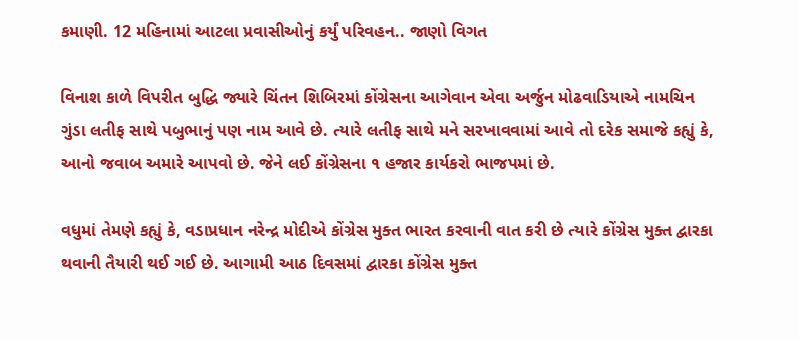કમાણી. 12 મહિનામાં આટલા પ્રવાસીઓનું કર્યું પરિવહન.. જાણો વિગત

વિનાશ કાળે વિપરીત બુદ્ધિ જ્યારે ચિંતન શિબિરમાં કોંગ્રેસના આગેવાન એવા અર્જુન મોઢવાડિયાએ નામચિન ગુંડા લતીફ સાથે પબુભાનું પણ નામ આવે છે. ત્યારે લતીફ સાથે મને સરખાવવામાં આવે તો દરેક સમાજે કહ્યું કે, આનો જવાબ અમારે આપવો છે. જેને લઈ કોંગ્રેસના ૧ હજાર કાર્યકરો ભાજપમાં છે.

વધુમાં તેમણે કહ્યું કે, વડાપ્રધાન નરેન્દ્ર મોદીએ કોંગ્રેસ મુક્ત ભારત કરવાની વાત કરી છે ત્યારે કોંગ્રેસ મુક્ત દ્વારકા થવાની તૈયારી થઈ ગઈ છે. આગામી આઠ દિવસમાં દ્વારકા કોંગ્રેસ મુક્ત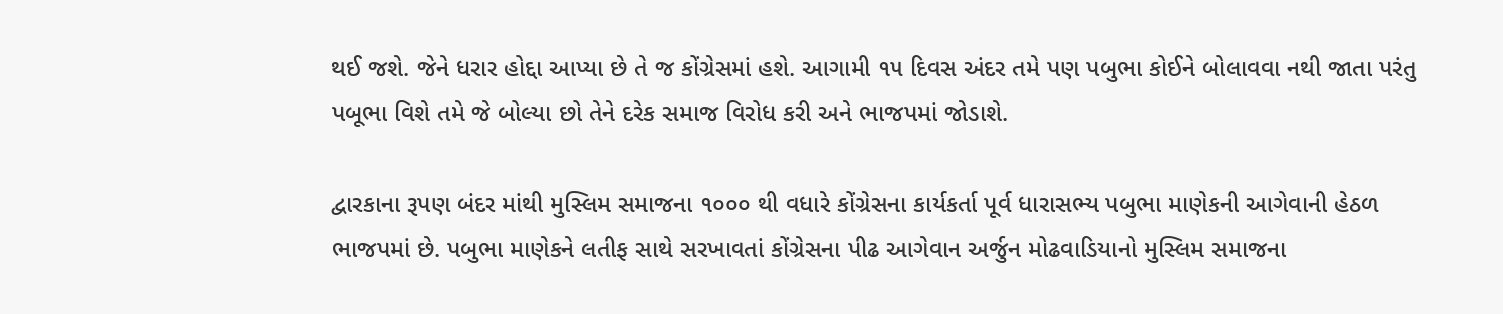થઈ જશે. જેને ધરાર હોદ્દા આપ્યા છે તે જ કોંગ્રેસમાં હશે. આગામી ૧૫ દિવસ અંદર તમે પણ પબુભા કોઈને બોલાવવા નથી જાતા પરંતુ પબૂભા વિશે તમે જે બોલ્યા છો તેને દરેક સમાજ વિરોધ કરી અને ભાજપમાં જોડાશે.

દ્વારકાના રૂપણ બંદર માંથી મુસ્લિમ સમાજના ૧૦૦૦ થી વધારે કોંગ્રેસના કાર્યકર્તા પૂર્વ ધારાસભ્ય પબુભા માણેકની આગેવાની હેઠળ ભાજપમાં છે. પબુભા માણેકને લતીફ સાથે સરખાવતાં કોંગ્રેસના પીઢ આગેવાન અર્જુન મોઢવાડિયાનો મુસ્લિમ સમાજના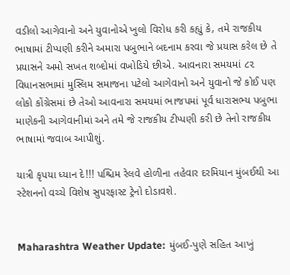વડીલો આગેવાનો અને યુવાનોએ ખુલો વિરોધ કરી કહ્યું કે, તમે રાજકીય ભાષામાં ટીપ્પણી કરીને અમારા પબુભાને બદનામ કરવા જે પ્રયાસ કરેલ છે તે પ્રયાસને અમો સખત શબ્દોમાં વખોડિયે છીએ. આવનારા સમયમાં ૮૨ વિધાનસભામાં મુસ્લિમ સમાજના પટેલો આગેવાનો અને યુવાનો જે કોઈ પણ લોકો કોંગ્રેસમાં છે તેઓ આવનારા સમયમાં ભાજપમાં પૂર્વ ધારાસભ્ય પબુભા માણેકની આગેવાનીમાં અને તમે જે રાજકીય ટીપ્પણી કરી છે તેનો રાજકીય ભાષામાં જવાબ આપીશું.

યાત્રી કૃપયા ધ્યાન દે!!! પશ્ચિમ રેલવે હોળીના તહેવાર દરમિયાન મુંબઈથી આ સ્ટેશનનો વચ્ચે વિશેષ સુપરફાસ્ટ ટ્રેનો દોડાવશે.


Maharashtra Weather Update: મુંબઈ-પુણે સહિત આખું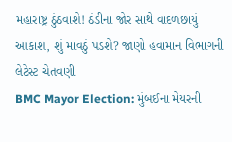મહારાષ્ટ્ર ઠુંઠવાશે! ઠંડીના જોર સાથે વાદળછાયું આકાશ, શું માવઠું પડશે? જાણો હવામાન વિભાગની લેટેસ્ટ ચેતવણી
BMC Mayor Election: મુંબઈના મેયરની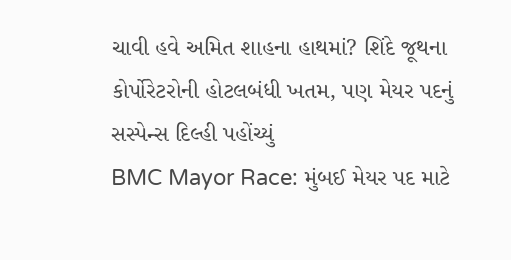ચાવી હવે અમિત શાહના હાથમાં? શિંદે જૂથના કોર્પોરેટરોની હોટલબંધી ખતમ, પણ મેયર પદનું સસ્પેન્સ દિલ્હી પહોંચ્યું
BMC Mayor Race: મુંબઈ મેયર પદ માટે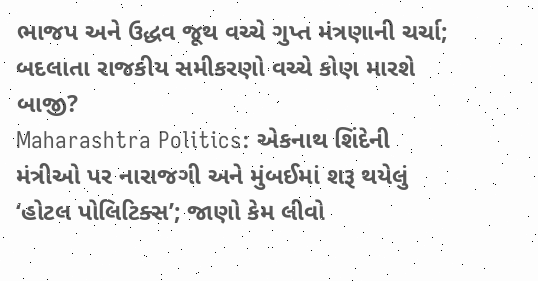ભાજપ અને ઉદ્ધવ જૂથ વચ્ચે ગુપ્ત મંત્રણાની ચર્ચા; બદલાતા રાજકીય સમીકરણો વચ્ચે કોણ મારશે બાજી?
Maharashtra Politics: એકનાથ શિંદેની મંત્રીઓ પર નારાજગી અને મુંબઈમાં શરૂ થયેલું ‘હોટલ પોલિટિક્સ’; જાણો કેમ લીવો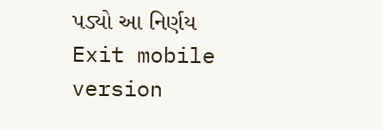પડ્યો આ નિર્ણય
Exit mobile version